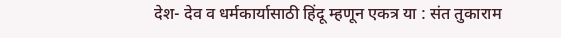देश- देव व धर्मकार्यासाठी हिंदू म्हणून एकत्र या : संत तुकाराम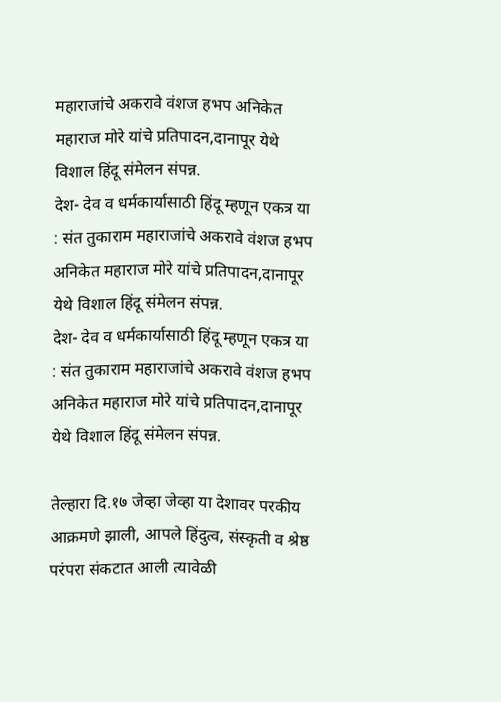महाराजांचे अकरावे वंशज हभप अनिकेत महाराज मोरे यांचे प्रतिपादन,दानापूर येथे विशाल हिंदू संमेलन संपन्न.
देश- देव व धर्मकार्यासाठी हिंदू म्हणून एकत्र या : संत तुकाराम महाराजांचे अकरावे वंशज हभप अनिकेत महाराज मोरे यांचे प्रतिपादन,दानापूर येथे विशाल हिंदू संमेलन संपन्न.
देश- देव व धर्मकार्यासाठी हिंदू म्हणून एकत्र या : संत तुकाराम महाराजांचे अकरावे वंशज हभप अनिकेत महाराज मोरे यांचे प्रतिपादन,दानापूर येथे विशाल हिंदू संमेलन संपन्न.

तेल्हारा दि.१७ जेव्हा जेव्हा या देशावर परकीय आक्रमणे झाली, आपले हिंदुत्व, संस्कृती व श्रेष्ठ परंपरा संकटात आली त्यावेळी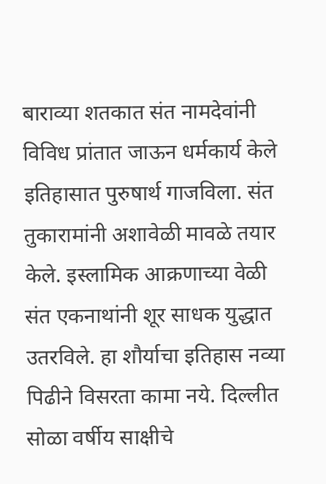बाराव्या शतकात संत नामदेवांनी विविध प्रांतात जाऊन धर्मकार्य केले इतिहासात पुरुषार्थ गाजविला. संत तुकारामांनी अशावेळी मावळे तयार केले. इस्लामिक आक्रणाच्या वेळी संत एकनाथांनी शूर साधक युद्धात उतरविले. हा शौर्याचा इतिहास नव्या पिढीने विसरता कामा नये. दिल्लीत सोळा वर्षीय साक्षीचे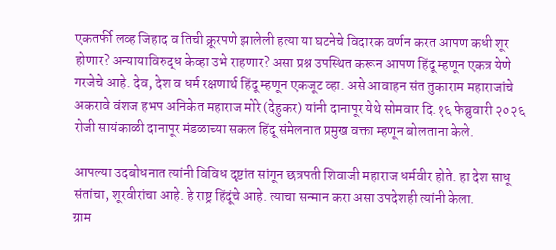एकतर्फी लव्ह जिहाद व तिची क्रूरपणे झालेली हत्या या घटनेचे विदारक वर्णन करत आपण कधी शूर होणार? अन्यायाविरुद्ध केव्हा उभे राहणार? असा प्रश्न उपस्थित करून आपण हिंदू म्हणून एकत्र येणे गरजेचे आहे. देव, देश व धर्म रक्षणार्थ हिंदू म्हणून एकजूट व्हा. असे आवाहन संत तुकाराम महाराजांचे अकरावे वंशज हभप अनिकेत महाराज मोरे (देहुकर) यांनी दानापूर येथे सोमवार दि.१६ फेब्रुवारी २०२६ रोजी सायंकाळी दानापूर मंडळाच्या सकल हिंदू संमेलनात प्रमुख वक्ता म्हणून बोलताना केले.

आपल्या उदबोधनात त्यांनी विविध दृष्टांत सांगून छत्रपती शिवाजी महाराज धर्मवीर होते. हा देश साधू संतांचा, शूरवीरांचा आहे. हे राष्ट्र हिंदूंचे आहे. त्याचा सन्मान करा असा उपदेशही त्यांनी केला.
ग्राम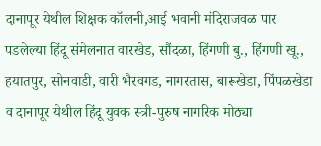दानापूर येथील शिक्षक कॉलनी,आई भवानी मंदिराजवळ पार पडलेल्या हिंदू संमेलनात वारखेड, सौंदळा, हिंगणी बु., हिंगणी खू., हयातपुर, सोनवाडी, वारी भैरवगड, नागरतास, बारूखेडा, पिंपळखेडा व दानापूर येथील हिंदू युवक स्त्री-पुरुष नागरिक मोठ्या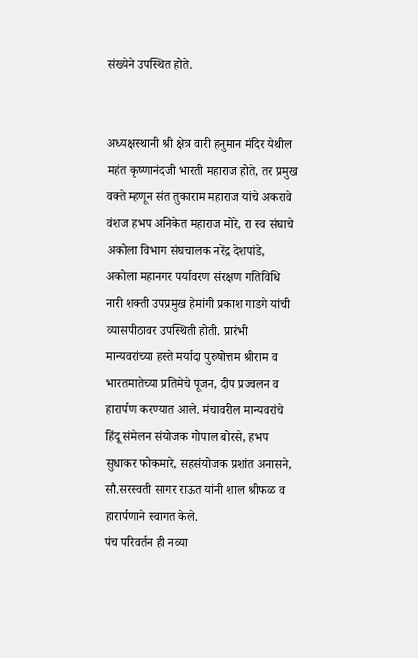संख्येने उपस्थित होते.


अध्यक्षस्थानी श्री क्षेत्र वारी हनुमान मंदिर येथील महंत कृष्णानंदजी भारती महाराज होते, तर प्रमुख वक्ते म्हणून संत तुकाराम महाराज यांचे अकरावे वंशज हभप अनिकेत महाराज मोरे, रा स्व संघाचे अकोला विभाग संघचालक नरेंद्र देशपांडे, अकोला महानगर पर्यावरण संरक्षण गतिविधि नारी शक्ती उपप्रमुख हेमांगी प्रकाश गाडगे यांची व्यासपीठावर उपस्थिती होती. प्रारंभी मान्यवरांच्या हस्ते मर्यादा पुरुषोत्तम श्रीराम व भारतमातेच्या प्रतिमेचे पूजन, दीप प्रज्वलन व हारार्पण करण्यात आले. मंचावरील मान्यवरांचे हिंदू संमेलन संयोजक गोपाल बोरसे, हभप सुधाकर फोकमारे, सहसंयोजक प्रशांत अनासने, सौ.सरस्वती सागर राऊत यांनी शाल श्रीफळ व हारार्पणाने स्वागत केले.
पंच परिवर्तन ही नव्या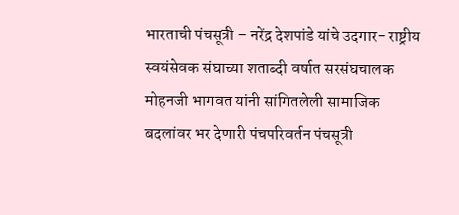भारताची पंचसूत्री – नरेंद्र देशपांडे यांचे उदगार- राष्ट्रीय स्वयंसेवक संघाच्या शताब्दी वर्षात सरसंघचालक मोहनजी भागवत यांनी सांगितलेली सामाजिक बदलांवर भर देणारी पंचपरिवर्तन पंचसूत्री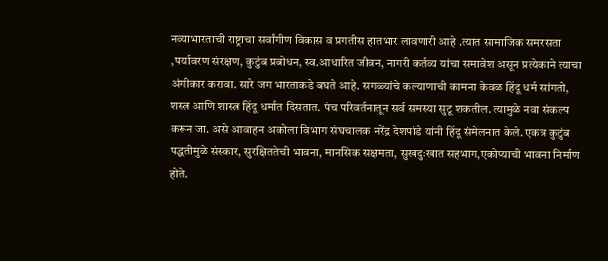नव्याभारताची राष्ट्राचा सर्वांगीण विकास व प्रगतीस हातभार लावणारी आहे .त्यात सामाजिक समरसता ,पर्यावरण संरक्षण, कुटुंब प्रबोधन, स्व.आधारित जीवन, नागरी कर्तव्य यांचा समावेश असून प्रत्येकाने त्याचा अंगीकार करावा. सारे जग भारताकडे बघते आहे. सगळ्यांचे कल्याणाची कामना केवळ हिंदू धर्म सांगतो, शस्त्र आणि शास्त्र हिंदू धर्मात दिसतात. पंच परिवर्तनातून सर्व समस्या सुटू शकतील. त्यामुळे नवा संकल्प करून जा. असे आवाहन अकोला विभाग संघचालक नरेंद्र देशपांडे यांनी हिंदू संमेलनात केले. एकत्र कुटुंब पद्धतीमुळे संस्कार, सुरक्षिततेची भावना, मानसिक सक्षमता, सुखदुःखात सहभाग,एकोप्याची भावना निर्माण होते.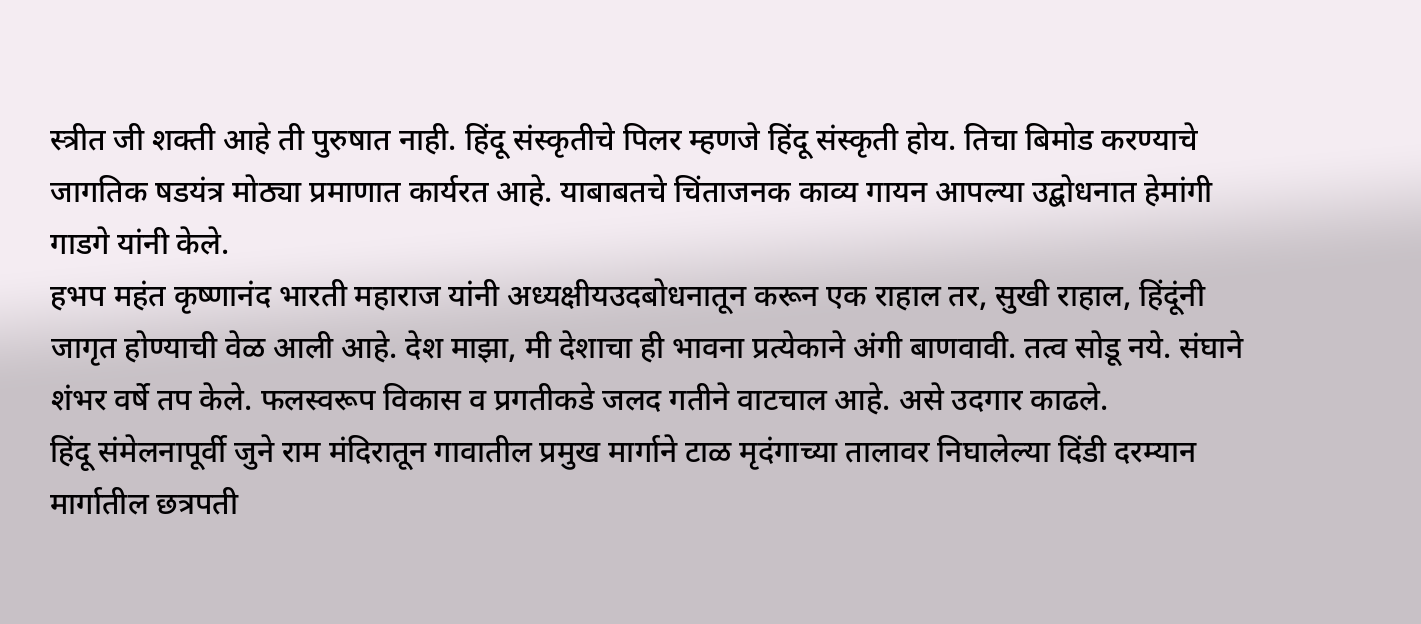स्त्रीत जी शक्ती आहे ती पुरुषात नाही. हिंदू संस्कृतीचे पिलर म्हणजे हिंदू संस्कृती होय. तिचा बिमोड करण्याचे जागतिक षडयंत्र मोठ्या प्रमाणात कार्यरत आहे. याबाबतचे चिंताजनक काव्य गायन आपल्या उद्बोधनात हेमांगी गाडगे यांनी केले.
हभप महंत कृष्णानंद भारती महाराज यांनी अध्यक्षीयउदबोधनातून करून एक राहाल तर, सुखी राहाल, हिंदूंनी जागृत होण्याची वेळ आली आहे. देश माझा, मी देशाचा ही भावना प्रत्येकाने अंगी बाणवावी. तत्व सोडू नये. संघाने शंभर वर्षे तप केले. फलस्वरूप विकास व प्रगतीकडे जलद गतीने वाटचाल आहे. असे उदगार काढले.
हिंदू संमेलनापूर्वी जुने राम मंदिरातून गावातील प्रमुख मार्गाने टाळ मृदंगाच्या तालावर निघालेल्या दिंडी दरम्यान मार्गातील छत्रपती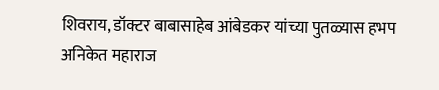शिवराय, डॉक्टर बाबासाहेब आंबेडकर यांच्या पुतळ्यास हभप अनिकेत महाराज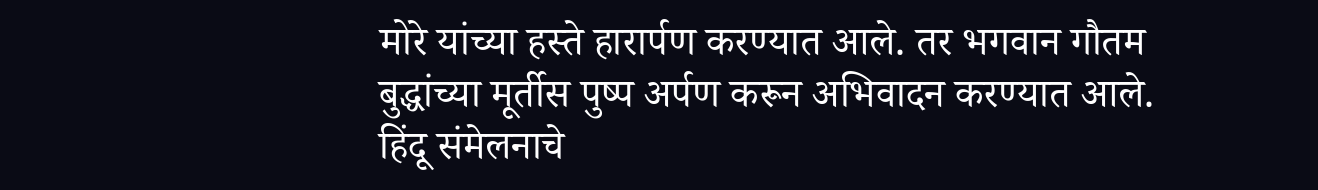मोरे यांच्या हस्ते हारार्पण करण्यात आले. तर भगवान गौतम बुद्धांच्या मूर्तीस पुष्प अर्पण करून अभिवादन करण्यात आले. हिंदू संमेलनाचे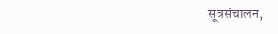सूत्रसंचालन,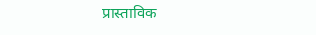प्रास्ताविक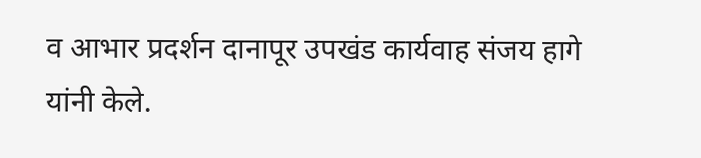व आभार प्रदर्शन दानापूर उपखंड कार्यवाह संजय हागे यांनी केले.